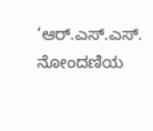‘ಆರ್.ಎಸ್.ಎಸ್. ನೋಂದಣಿಯ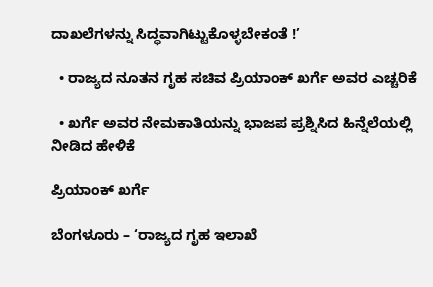ದಾಖಲೆಗಳನ್ನು ಸಿದ್ಧವಾಗಿಟ್ಟುಕೊಳ್ಳಬೇಕಂತೆ !’

  • ರಾಜ್ಯದ ನೂತನ ಗೃಹ ಸಚಿವ ಪ್ರಿಯಾಂಕ್ ಖರ್ಗೆ ಅವರ ಎಚ್ಚರಿಕೆ

  • ಖರ್ಗೆ ಅವರ ನೇಮಕಾತಿಯನ್ನು ಭಾಜಪ ಪ್ರಶ್ನಿಸಿದ ಹಿನ್ನೆಲೆಯಲ್ಲಿ ನೀಡಿದ ಹೇಳಿಕೆ

ಪ್ರಿಯಾಂಕ್ ಖರ್ಗೆ

ಬೆಂಗಳೂರು – ‘ರಾಜ್ಯದ ಗೃಹ ಇಲಾಖೆ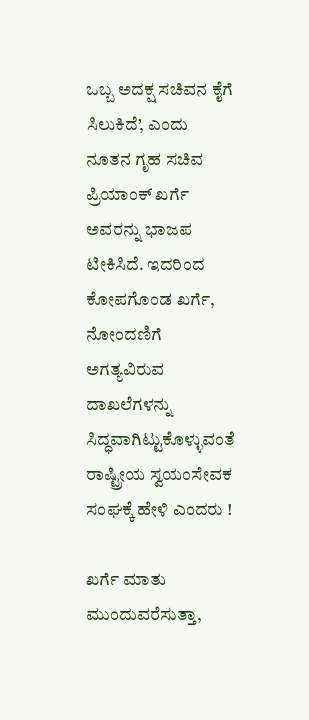ಒಬ್ಬ ಅದಕ್ಷ ಸಚಿವನ ಕೈಗೆ ಸಿಲುಕಿದೆ’, ಎಂದು ನೂತನ ಗೃಹ ಸಚಿವ ಪ್ರಿಯಾಂಕ್ ಖರ್ಗೆ ಅವರನ್ನು ಭಾಜಪ ಟೀಕಿಸಿದೆ. ಇದರಿಂದ ಕೋಪಗೊಂಡ ಖರ್ಗೆ, ನೋಂದಣಿಗೆ ಅಗತ್ಯವಿರುವ ದಾಖಲೆಗಳನ್ನು ಸಿದ್ಧವಾಗಿಟ್ಟುಕೊಳ್ಳುವಂತೆ ರಾಷ್ಟ್ರೀಯ ಸ್ವಯಂಸೇವಕ ಸಂಘಕ್ಕೆ ಹೇಳಿ ಎಂದರು !

ಖರ್ಗೆ ಮಾತು ಮುಂದುವರೆಸುತ್ತಾ,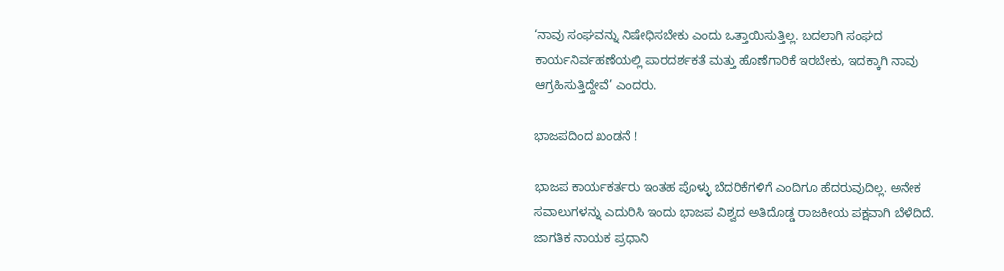‘ನಾವು ಸಂಘವನ್ನು ನಿಷೇಧಿಸಬೇಕು ಎಂದು ಒತ್ತಾಯಿಸುತ್ತಿಲ್ಲ. ಬದಲಾಗಿ ಸಂಘದ ಕಾರ್ಯನಿರ್ವಹಣೆಯಲ್ಲಿ ಪಾರದರ್ಶಕತೆ ಮತ್ತು ಹೊಣೆಗಾರಿಕೆ ಇರಬೇಕು, ಇದಕ್ಕಾಗಿ ನಾವು ಆಗ್ರಹಿಸುತ್ತಿದ್ದೇವೆ’ ಎಂದರು.

ಭಾಜಪದಿಂದ ಖಂಡನೆ !

ಭಾಜಪ ಕಾರ್ಯಕರ್ತರು ಇಂತಹ ಪೊಳ್ಳು ಬೆದರಿಕೆಗಳಿಗೆ ಎಂದಿಗೂ ಹೆದರುವುದಿಲ್ಲ. ಅನೇಕ ಸವಾಲುಗಳನ್ನು ಎದುರಿಸಿ ಇಂದು ಭಾಜಪ ವಿಶ್ವದ ಅತಿದೊಡ್ಡ ರಾಜಕೀಯ ಪಕ್ಷವಾಗಿ ಬೆಳೆದಿದೆ. ಜಾಗತಿಕ ನಾಯಕ ಪ್ರಧಾನಿ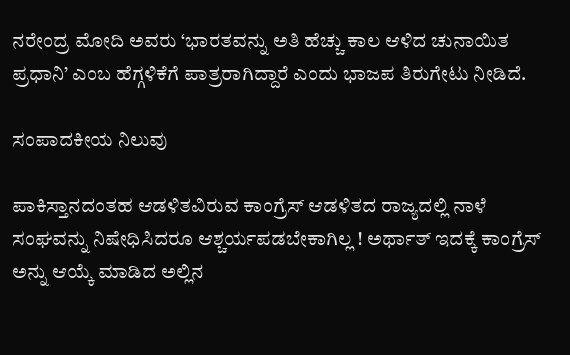ನರೇಂದ್ರ ಮೋದಿ ಅವರು ‘ಭಾರತವನ್ನು ಅತಿ ಹೆಚ್ಚು ಕಾಲ ಆಳಿದ ಚುನಾಯಿತ ಪ್ರಧಾನಿ’ ಎಂಬ ಹೆಗ್ಗಳಿಕೆಗೆ ಪಾತ್ರರಾಗಿದ್ದಾರೆ ಎಂದು ಭಾಜಪ ತಿರುಗೇಟು ನೀಡಿದೆ.

ಸಂಪಾದಕೀಯ ನಿಲುವು

ಪಾಕಿಸ್ತಾನದಂತಹ ಆಡಳಿತವಿರುವ ಕಾಂಗ್ರೆಸ್ ಆಡಳಿತದ ರಾಜ್ಯದಲ್ಲಿ ನಾಳೆ ಸಂಘವನ್ನು ನಿಷೇಧಿಸಿದರೂ ಆಶ್ಚರ್ಯಪಡಬೇಕಾಗಿಲ್ಲ ! ಅರ್ಥಾತ್ ಇದಕ್ಕೆ ಕಾಂಗ್ರೆಸ್ ಅನ್ನು ಆಯ್ಕೆ ಮಾಡಿದ ಅಲ್ಲಿನ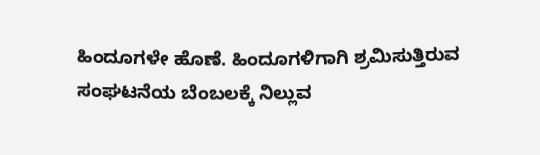ಹಿಂದೂಗಳೇ ಹೊಣೆ. ಹಿಂದೂಗಳಿಗಾಗಿ ಶ್ರಮಿಸುತ್ತಿರುವ ಸಂಘಟನೆಯ ಬೆಂಬಲಕ್ಕೆ ನಿಲ್ಲುವ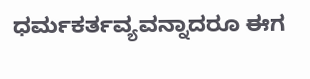ಧರ್ಮಕರ್ತವ್ಯವನ್ನಾದರೂ ಈಗ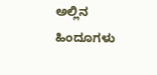ಅಲ್ಲಿನ ಹಿಂದೂಗಳು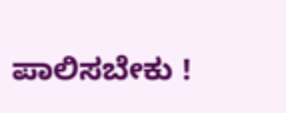ಪಾಲಿಸಬೇಕು !